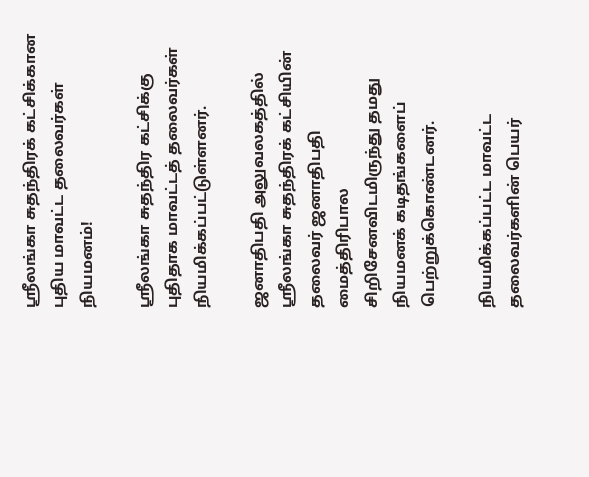ஸ்ரீலங்கா சுதந்திரக் கட்சிக்கான புதிய மாவட்ட தலைவர்கள் நியமனம்!

ஸ்ரீலங்கா சுதந்திர கட்சிக்கு புதிதாக மாவட்டத் தலைவர்கள் நியமிக்கப்பட்டுள்ளனர்.

ஜனாதிபதி அலுவலகத்தில் ஸ்ரீலங்கா சுதந்திரக் கட்சியின் தலைவர் ஜனாதிபதி மைத்திரிபால சிறிசேனவிடமிருந்து தமது நியமனக் கடிதங்களைப் பெற்றுக்கொண்டனர்.

நியமிக்கப்பட்ட மாவட்ட தலைவர்களின் பெயர்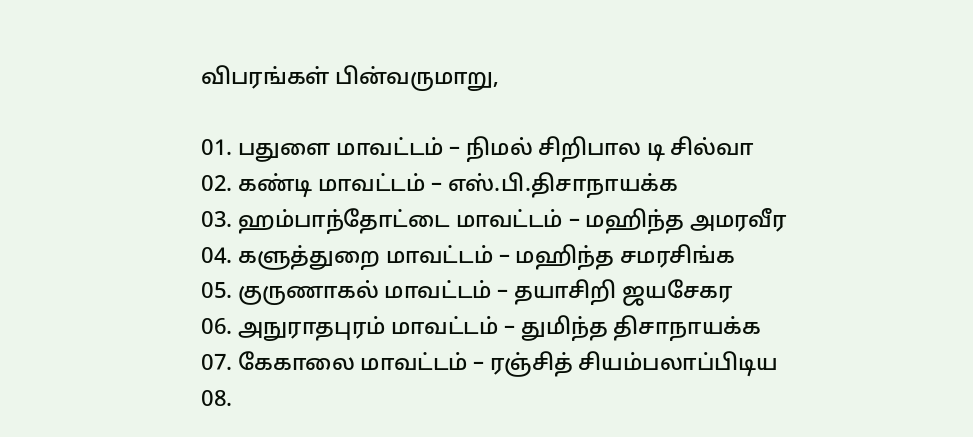விபரங்கள் பின்வருமாறு,

01. பதுளை மாவட்டம் – நிமல் சிறிபால டி சில்வா
02. கண்டி மாவட்டம் – எஸ்.பி.திசாநாயக்க
03. ஹம்பாந்தோட்டை மாவட்டம் – மஹிந்த அமரவீர
04. களுத்துறை மாவட்டம் – மஹிந்த சமரசிங்க
05. குருணாகல் மாவட்டம் – தயாசிறி ஜயசேகர
06. அநுராதபுரம் மாவட்டம் – துமிந்த திசாநாயக்க
07. கேகாலை மாவட்டம் – ரஞ்சித் சியம்பலாப்பிடிய
08.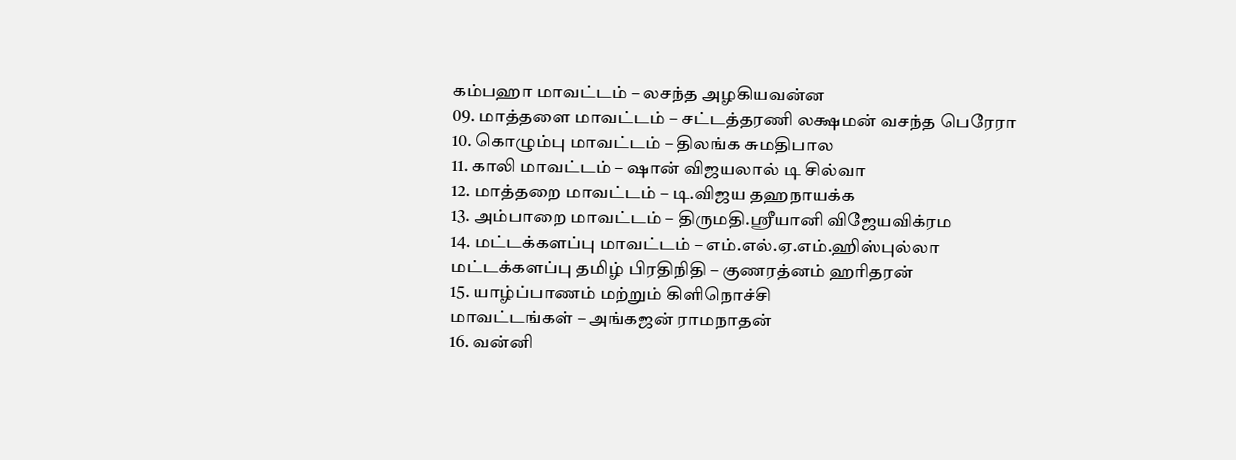கம்பஹா மாவட்டம் – லசந்த அழகியவன்ன
09. மாத்தளை மாவட்டம் – சட்டத்தரணி லக்ஷமன் வசந்த பெரேரா
10. கொழும்பு மாவட்டம் – திலங்க சுமதிபால
11. காலி மாவட்டம் – ஷான் விஜயலால் டி சில்வா
12. மாத்தறை மாவட்டம் – டி.விஜய தஹநாயக்க
13. அம்பாறை மாவட்டம் – திருமதி.ஸ்ரீயானி விஜேயவிக்ரம
14. மட்டக்களப்பு மாவட்டம் – எம்.எல்.ஏ.எம்.ஹிஸ்புல்லா
மட்டக்களப்பு தமிழ் பிரதிநிதி – குணரத்னம் ஹரிதரன்
15. யாழ்ப்பாணம் மற்றும் கிளிநொச்சி
மாவட்டங்கள் – அங்கஜன் ராமநாதன்
16. வன்னி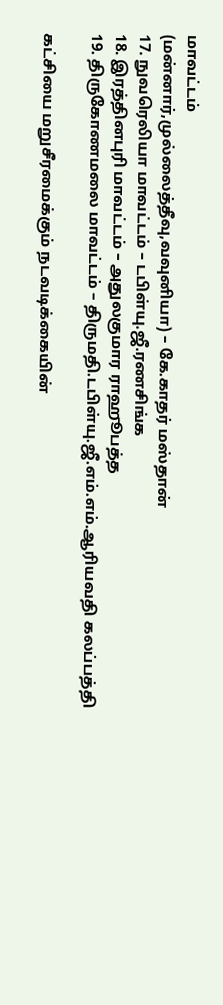மாவட்டம்
(மன்னார்,முல்லைத்தீவு,வவுனியா) – கே.காதர் மஸ்தான்
17. நுவரெலியா மாவட்டம் – டபிள்யு.ஜீ.ரணசிங்க
18. இரத்தினபுரி மாவட்டம் – அதுலகுமார ராஹூபத்த
19. திருகோணமலை மாவட்டம் – திருமதி.டபிள்யு.ஜீ.எம்.எம்.ஆரியவதி கலப்பத்தி

கட்சியை மறுசீரமைக்கும் நடவடிக்கையின்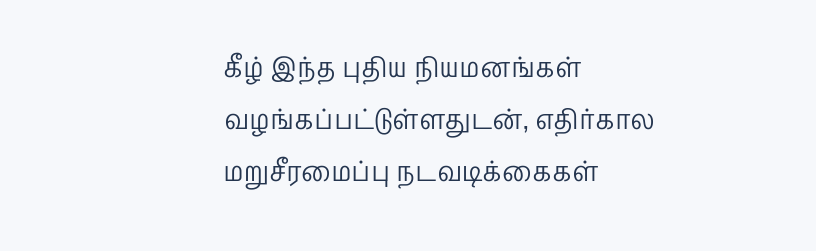கீழ் இந்த புதிய நியமனங்கள் வழங்கப்பட்டுள்ளதுடன், எதிர்கால மறுசீரமைப்பு நடவடிக்கைகள்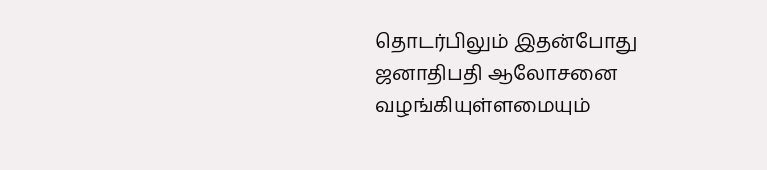தொடர்பிலும் இதன்போது ஜனாதிபதி ஆலோசனை வழங்கியுள்ளமையும்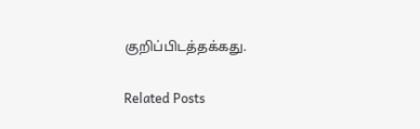குறிப்பிடத்தக்கது.

Related Posts